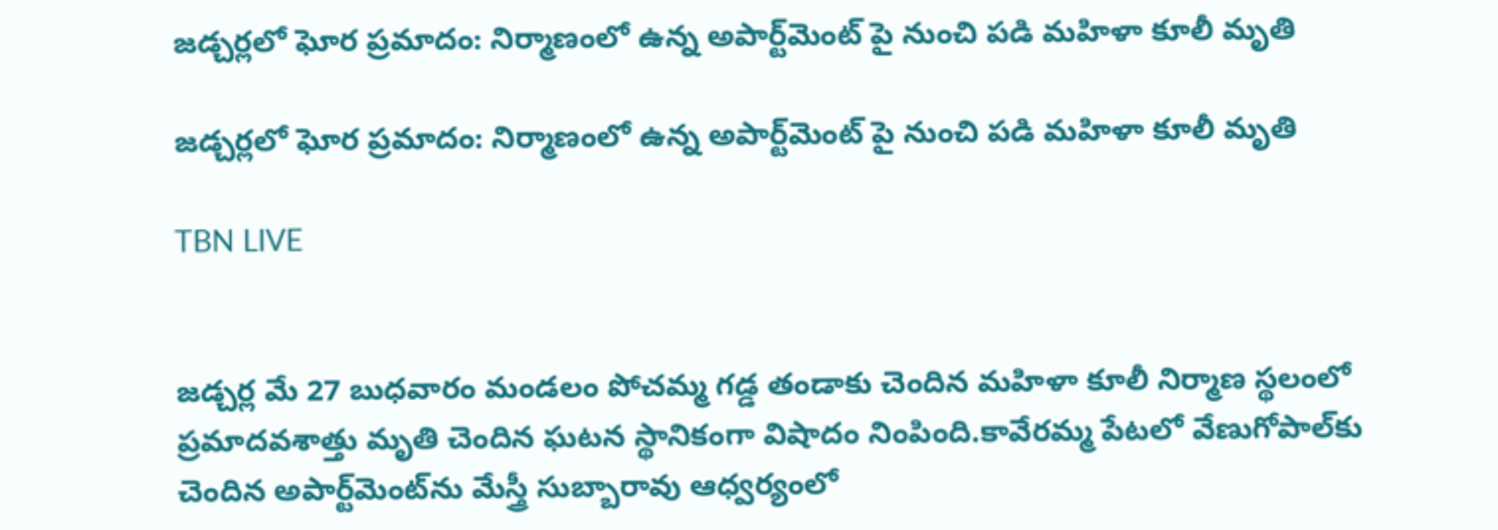జడ్చర్లలో ఘోర ప్రమాదం: నిర్మాణంలో ఉన్న అపార్ట్‌మెంట్‌ పై నుంచి పడి మహిళా కూలీ మృతి

జడ్చర్లలో ఘోర ప్రమాదం: నిర్మాణంలో ఉన్న అపార్ట్‌మెంట్‌ పై నుంచి పడి మహిళా కూలీ మృతి

TBN LIVE


జడ్చర్ల మే 27 బుధవారం మండలం పోచమ్మ గడ్డ తండాకు చెందిన మహిళా కూలీ నిర్మాణ స్థలంలో ప్రమాదవశాత్తు మృతి చెందిన ఘటన స్థానికంగా విషాదం నింపింది.కావేరమ్మ పేటలో వేణుగోపాల్‌కు చెందిన అపార్ట్‌మెంట్‌ను మేస్త్రీ సుబ్బారావు ఆధ్వర్యంలో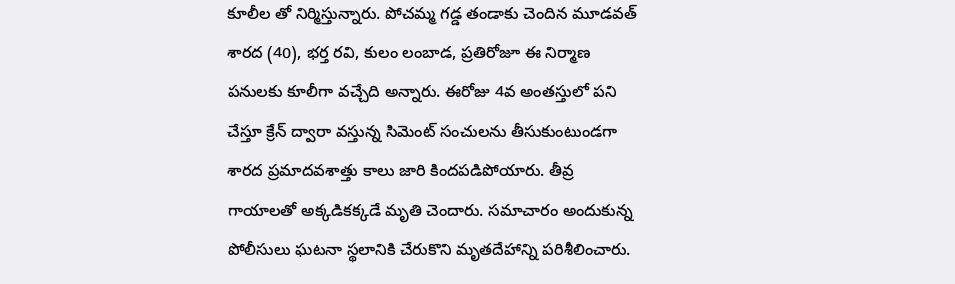కూలీల తో నిర్మిస్తున్నారు. పోచమ్మ గడ్డ తండాకు చెందిన మూడవత్ శారద (40), భర్త రవి, కులం లంబాడ, ప్రతిరోజూ ఈ నిర్మాణ పనులకు కూలీగా వచ్చేది అన్నారు. ఈరోజు 4వ అంతస్తులో పని చేస్తూ క్రేన్ ద్వారా వస్తున్న సిమెంట్ సంచులను తీసుకుంటుండగా శారద ప్రమాదవశాత్తు కాలు జారి కిందపడిపోయారు. తీవ్ర గాయాలతో అక్కడికక్కడే మృతి చెందారు. సమాచారం అందుకున్న పోలీసులు ఘటనా స్థలానికి చేరుకొని మృతదేహాన్ని పరిశీలించారు.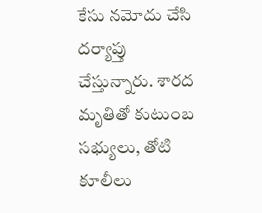కేసు నమోదు చేసి దర్యాప్తు చేస్తున్నారు. శారద మృతితో కుటుంబ సభ్యులు, తోటి కూలీలు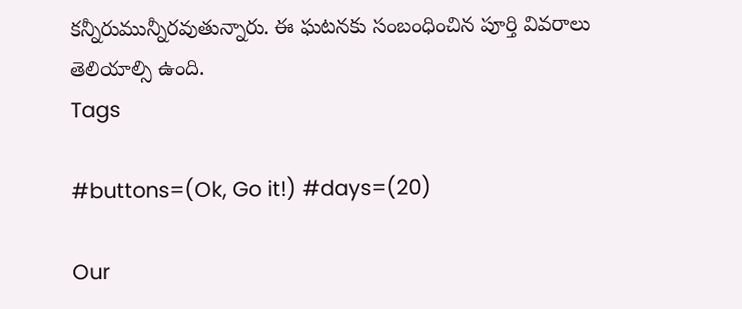కన్నీరుమున్నీరవుతున్నారు. ఈ ఘటనకు సంబంధించిన పూర్తి వివరాలు తెలియాల్సి ఉంది.
Tags

#buttons=(Ok, Go it!) #days=(20)

Our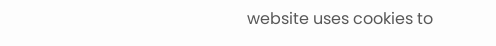website uses cookies to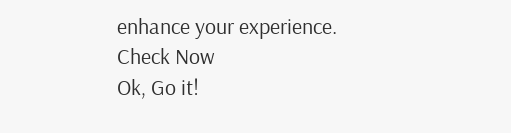enhance your experience. Check Now
Ok, Go it!